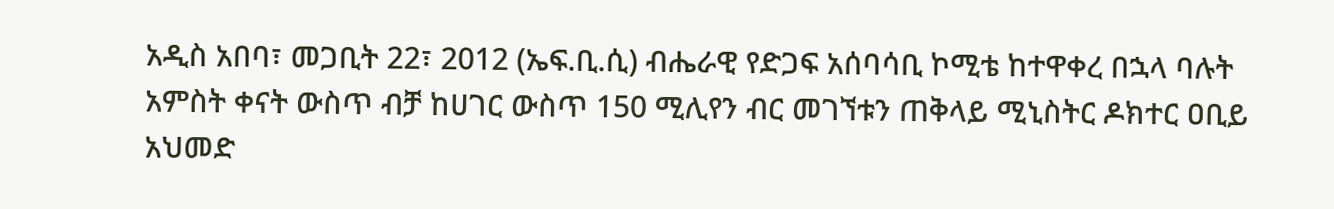አዲስ አበባ፣ መጋቢት 22፣ 2012 (ኤፍ.ቢ.ሲ) ብሔራዊ የድጋፍ አሰባሳቢ ኮሚቴ ከተዋቀረ በኋላ ባሉት አምስት ቀናት ውስጥ ብቻ ከሀገር ውስጥ 150 ሚሊየን ብር መገኘቱን ጠቅላይ ሚኒስትር ዶክተር ዐቢይ አህመድ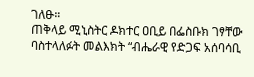ገለፁ።
ጠቅላይ ሚኒስትር ዶክተር ዐቢይ በፌስቡክ ገፃቸው ባስተላለፉት መልእክት “ብሔራዊ የድጋፍ አሰባሳቢ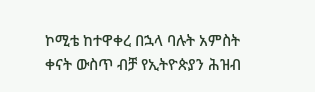ኮሚቴ ከተዋቀረ በኋላ ባሉት አምስት ቀናት ውስጥ ብቻ የኢትዮጵያን ሕዝብ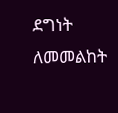ደግነት ለመመልከት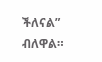ችለናል” ብለዋል።